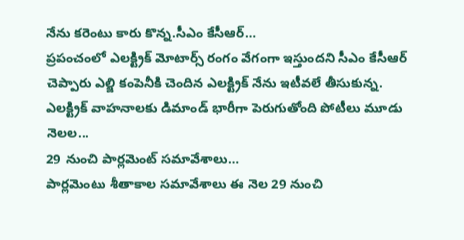నేను కరెంటు కారు కొన్న.సీఎం కేసీఆర్…
ప్రపంచంలో ఎలక్ట్రిక్ మోటార్స్ రంగం వేగంగా ఇస్తుందని సీఎం కేసీఆర్ చెప్పారు ఎల్జి కంపెనీకి చెందిన ఎలక్ట్రిక్ నేను ఇటీవలే తీసుకున్న. ఎలక్ట్రిక్ వాహనాలకు డిమాండ్ భారీగా పెరుగుతోంది పోటీలు మూడు నెలల...
29 నుంచి పార్లమెంట్ సమావేశాలు…
పార్లమెంటు శీతాకాల సమావేశాలు ఈ నెల 29 నుంచి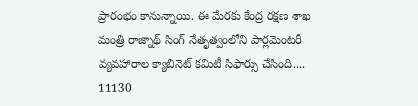ప్రారంభం కానున్నాయి. ఈ మేరకు కేంద్ర రక్షణ శాఖ మంత్రి రాజ్నాథ్ సింగ్ నేతృత్వంలోని పార్లమెంటరీ వ్యవహారాల క్యాబినెట్ కమిటీ సిఫార్సు చేసింది....
11130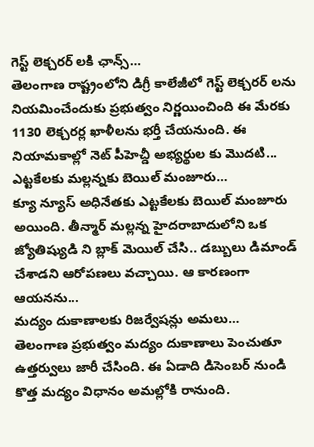గెస్ట్ లెక్చరర్ లకి ఛాన్స్…
తెలంగాణ రాష్ట్రంలోని డిగ్రీ కాలేజీలో గెస్ట్ లెక్చరర్ లను నియమించేందుకు ప్రభుత్వం నిర్ణయించింది ఈ మేరకు 1130 లెక్చరర్ల ఖాళీలను భర్తీ చేయనుంది. ఈ నియామకాల్లో నెట్ పీహెచ్డీ అభ్యర్థుల కు మొదటి...
ఎట్టకేలకు మల్లన్నకు బెయిల్ మంజూరు…
క్యూ న్యూస్ అధినేతకు ఎట్టకేలకు బెయిల్ మంజూరు అయింది. తీన్మార్ మల్లన్న హైదరాబాదులోని ఒక జ్యోతిష్యుడి ని బ్లాక్ మెయిల్ చేసి.. డబ్బులు డిమాండ్ చేశాడని ఆరోపణలు వచ్చాయి. ఆ కారణంగా ఆయనను...
మద్యం దుకాణాలకు రిజర్వేషన్లు అమలు…
తెలంగాణ ప్రభుత్వం మద్యం దుకాణాలు పెంచుతూ ఉత్తర్వులు జారీ చేసింది. ఈ ఏడాది డిసెంబర్ నుండి కొత్త మద్యం విధానం అమల్లోకి రానుంది.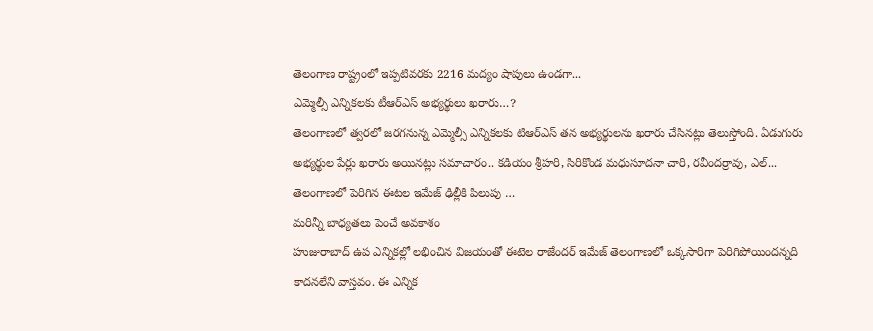తెలంగాణ రాష్ట్రంలో ఇప్పటివరకు 2216 మద్యం షాపులు ఉండగా...
ఎమ్మెల్సీ ఎన్నికలకు టీఆర్ఎస్ అభ్యర్థులు ఖరారు…?
తెలంగాణలో త్వరలో జరగనున్న ఎమ్మెల్సీ ఎన్నికలకు టిఆర్ఎస్ తన అభ్యర్థులను ఖరారు చేసినట్లు తెలుస్తోంది. ఏడుగురు అభ్యర్థుల పేర్లు ఖరారు అయినట్లు సమాచారం.. కడియం శ్రీహరి, సిరికొండ మధుసూదనా చారి, రవీందర్రావు, ఎల్...
తెలంగాణలో పెరిగిన ఈటల ఇమేజ్ ఢిల్లీకి పిలుపు …
మరిన్నీ బాధ్యతలు పెంచే అవకాశం
హుజురాబాద్ ఉప ఎన్నికల్లో లభించిన విజయంతో ఈటెల రాజేందర్ ఇమేజ్ తెలంగాణలో ఒక్కసారిగా పెరిగిపోయిందన్నది కాదనలేని వాస్తవం. ఈ ఎన్నిక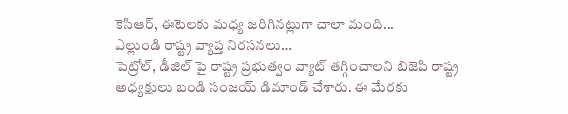కెసిఆర్, ఈటెలకు మధ్య జరిగినట్లుగా చాలా మంది...
ఎల్లుండి రాష్ట్ర వ్యాప్త నిరసనలు…
పెట్రోల్, డీజిల్ పై రాష్ట్ర ప్రభుత్వం వ్యాట్ తగ్గించాలని బిజెపి రాష్ట్ర అధ్యక్షులు బండి సంజయ్ డిమాండ్ చేశారు. ఈ మేరకు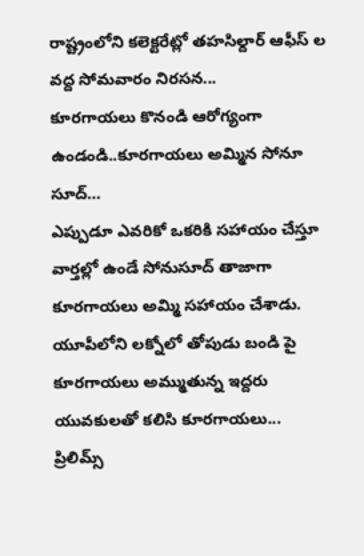రాష్ట్రంలోని కలెక్టరేట్లో తహసిల్దార్ ఆఫీస్ ల వద్ద సోమవారం నిరసన...
కూరగాయలు కొనండి ఆరోగ్యంగా ఉండండి..కూరగాయలు అమ్మిన సోనూ సూద్…
ఎప్పుడూ ఎవరికో ఒకరికి సహాయం చేస్తూ వార్తల్లో ఉండే సోనుసూద్ తాజాగా కూరగాయలు అమ్మి సహాయం చేశాడు. యూపీలోని లక్నోలో తోపుడు బండి పై కూరగాయలు అమ్ముతున్న ఇద్దరు యువకులతో కలిసి కూరగాయలు...
ప్రిలిమ్స్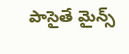పాసైతే మైన్స్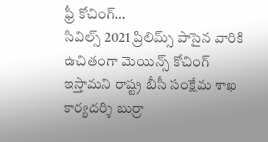ఫ్రీ కోచింగ్…
సివిల్స్ 2021 ప్రిలిమ్స్ పాసైన వారికి ఉచితంగా మెయిన్స్ కోచింగ్ ఇస్తామని రాష్ట్ర బీసీ సంక్షేమ శాఖ కార్యదర్శి బుర్రా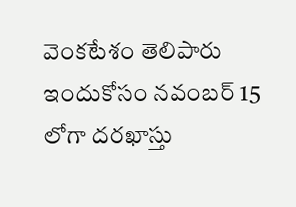వెంకటేశం తెలిపారు ఇందుకోసం నవంబర్ 15 లోగా దరఖాస్తు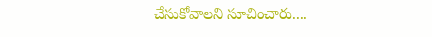చేసుకోవాలని సూచించారు....